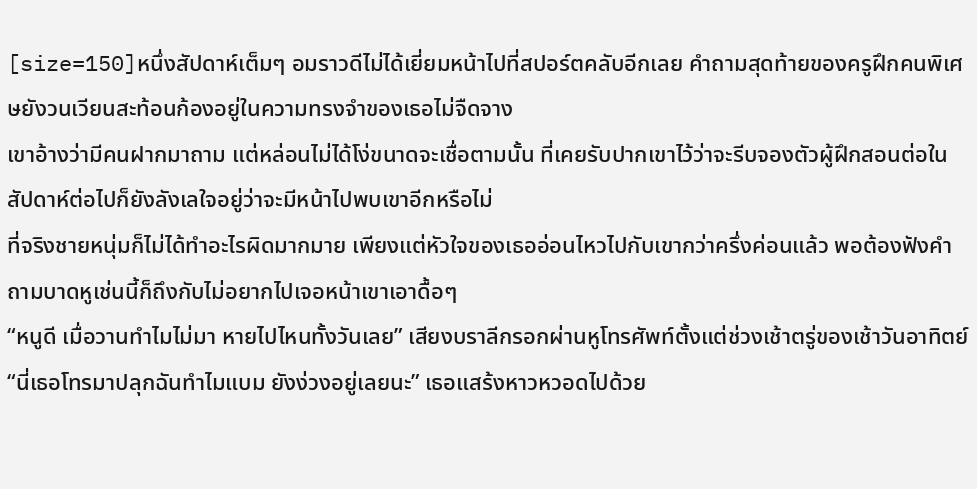[size=150]หนึ่งสัปดาห์เต็มๆ อมราวดีไม่ได้เยี่ยมหน้าไปที่สปอร์ตคลับอีกเลย คำถามสุดท้ายของครูฝึกคนพิเศษยังวนเวียนสะท้อนก้องอยู่ในความทรงจำของเธอไม่จืดจาง
เขาอ้างว่ามีคนฝากมาถาม แต่หล่อนไม่ได้โง่ขนาดจะเชื่อตามนั้น ที่เคยรับปากเขาไว้ว่าจะรีบจองตัวผู้ฝึกสอนต่อในสัปดาห์ต่อไปก็ยังลังเลใจอยู่ว่าจะมีหน้าไปพบเขาอีกหรือไม่
ที่จริงชายหนุ่มก็ไม่ได้ทำอะไรผิดมากมาย เพียงแต่หัวใจของเธออ่อนไหวไปกับเขากว่าครึ่งค่อนแล้ว พอต้องฟังคำถามบาดหูเช่นนี้ก็ถึงกับไม่อยากไปเจอหน้าเขาเอาดื้อๆ
“หนูดี เมื่อวานทำไมไม่มา หายไปไหนทั้งวันเลย” เสียงบราลีกรอกผ่านหูโทรศัพท์ตั้งแต่ช่วงเช้าตรู่ของเช้าวันอาทิตย์
“นี่เธอโทรมาปลุกฉันทำไมแบม ยังง่วงอยู่เลยนะ” เธอแสร้งหาวหวอดไปด้วย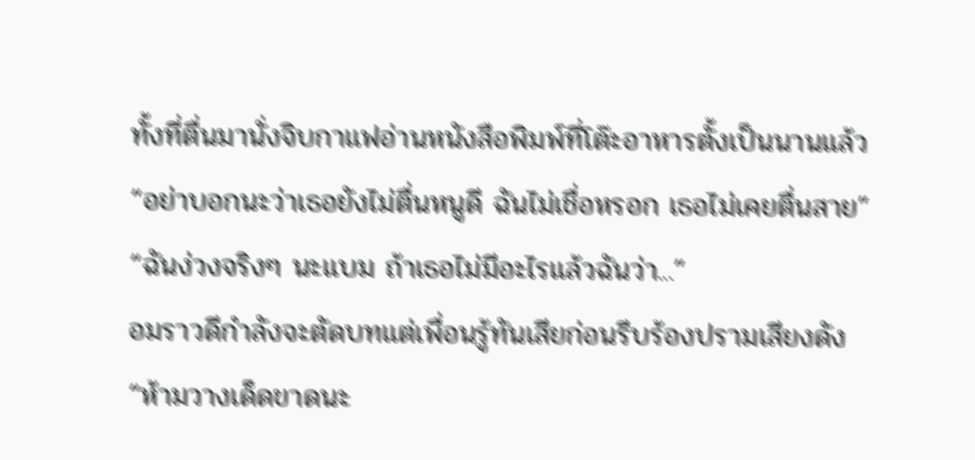ทั้งที่ตื่นมานั่งจิบกาแฟอ่านหนังสือพิมพ์ที่โต๊ะอาหารตั้งเป็นนานแล้ว
“อย่าบอกนะว่าเธอยังไม่ตื่นหนูดี ฉันไม่เชื่อหรอก เธอไม่เคยตื่นสาย”
“ฉันง่วงจริงๆ นะแบม ถ้าเธอไม่มีอะไรแล้วฉันว่า...”
อมราวดีกำลังจะตัดบทแต่เพื่อนรู้ทันเสียก่อนรีบร้องปรามเสียงดัง
“ห้ามวางเด็ดขาดนะ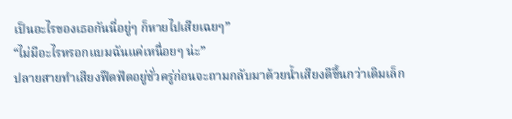เป็นอะไรของเธอกันนี่อยู่ๆ ก็หายไปเสียเฉยๆ”
“ไม่มีอะไรหรอกแบมฉันแค่เหนื่อยๆ น่ะ”
ปลายสายทำเสียงฟึดฟัดอยู่ชั่วครู่ก่อนจะถามกลับมาด้วยน้ำเสียงดีขึ้นกว่าเดิมเล็ก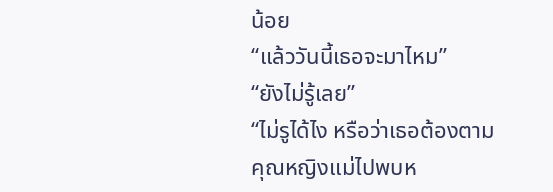น้อย
“แล้ววันนี้เธอจะมาไหม”
“ยังไม่รู้เลย”
“ไม่รูได้ไง หรือว่าเธอต้องตามคุณหญิงแม่ไปพบห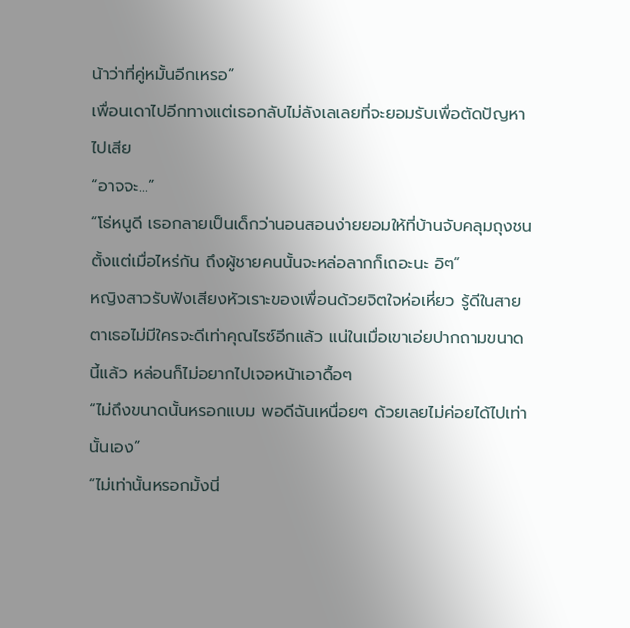น้าว่าที่คู่หมั้นอีกเหรอ”
เพื่อนเดาไปอีกทางแต่เธอกลับไม่ลังเลเลยที่จะยอมรับเพื่อตัดปัญหาไปเสีย
“อาจจะ...”
“โธ่หนูดี เธอกลายเป็นเด็กว่านอนสอนง่ายยอมให้ที่บ้านจับคลุมถุงชนตั้งแต่เมื่อไหร่กัน ถึงผู้ชายคนนั้นจะหล่อลากก็เถอะนะ อิๆ”
หญิงสาวรับฟังเสียงหัวเราะของเพื่อนด้วยจิตใจห่อเหี่ยว รู้ดีในสายตาเธอไม่มีใครจะดีเท่าคุณไรซ์อีกแล้ว แน่ในเมื่อเขาเอ่ยปากถามขนาดนี้แล้ว หล่อนก็ไม่อยากไปเจอหน้าเอาดื้อๆ
“ไม่ถึงขนาดนั้นหรอกแบม พอดีฉันเหนื่อยๆ ด้วยเลยไม่ค่อยได้ไปเท่านั้นเอง”
“ไม่เท่านั้นหรอกมั้งนี่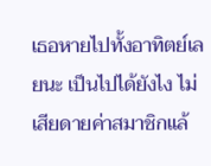เธอหายไปทั้งอาทิตย์เลยนะ เป็นไปได้ยังไง ไม่เสียดายค่าสมาชิกแล้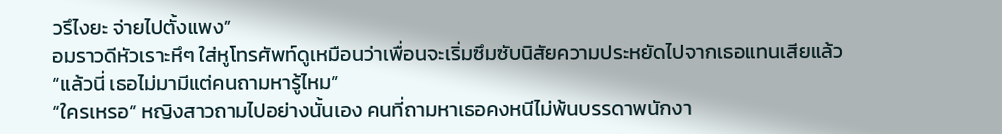วรึไงยะ จ่ายไปตั้งแพง”
อมราวดีหัวเราะหึๆ ใส่หูโทรศัพท์ดูเหมือนว่าเพื่อนจะเริ่มซึมซับนิสัยความประหยัดไปจากเธอแทนเสียแล้ว
“แล้วนี่ เธอไม่มามีแต่คนถามหารู้ไหม”
“ใครเหรอ” หญิงสาวถามไปอย่างนั้นเอง คนที่ถามหาเธอคงหนีไม่พ้นบรรดาพนักงา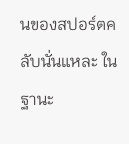นของสปอร์ตคลับนั่นแหละ ในฐานะ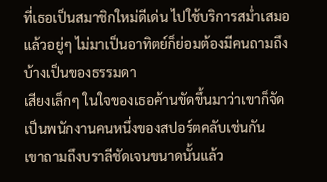ที่เธอเป็นสมาชิกใหม่ดีเด่น ไปใช้บริการสม่ำเสมอแล้วอยู่ๆ ไม่มาเป็นอาทิตย์ก็ย่อมต้องมีคนถามถึงบ้างเป็นของธรรมดา
เสียงเล็กๆ ในใจของเธอค้านขัดขึ้นมาว่าเขาก็จัดเป็นพนักงานคนหนึ่งของสปอร์ตคลับเช่นกัน
เขาถามถึงบราลีชัดเจนขนาดนั้นแล้ว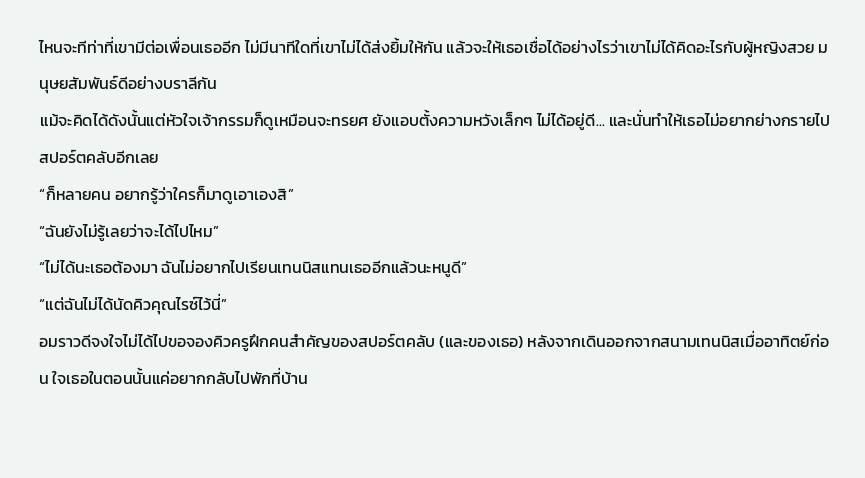ไหนจะทีท่าที่เขามีต่อเพื่อนเธออีก ไม่มีนาทีใดที่เขาไม่ได้ส่งยิ้มให้กัน แล้วจะให้เธอเชื่อได้อย่างไรว่าเขาไม่ได้คิดอะไรกับผู้หญิงสวย มนุษยสัมพันธ์ดีอย่างบราลีกัน
แม้จะคิดได้ดังนั้นแต่หัวใจเจ้ากรรมก็ดูเหมือนจะทรยศ ยังแอบตั้งความหวังเล็กๆ ไม่ได้อยู่ดี... และนั่นทำให้เธอไม่อยากย่างกรายไปสปอร์ตคลับอีกเลย
“ก็หลายคน อยากรู้ว่าใครก็มาดูเอาเองสิ”
“ฉันยังไม่รู้เลยว่าจะได้ไปไหม”
“ไม่ได้นะเธอต้องมา ฉันไม่อยากไปเรียนเทนนิสแทนเธออีกแล้วนะหนูดี”
“แต่ฉันไม่ได้นัดคิวคุณไรซ์ไว้นี่”
อมราวดีจงใจไม่ได้ไปขอจองคิวครูฝึกคนสำคัญของสปอร์ตคลับ (และของเธอ) หลังจากเดินออกจากสนามเทนนิสเมื่ออาทิตย์ก่อน ใจเธอในตอนนั้นแค่อยากกลับไปพักที่บ้าน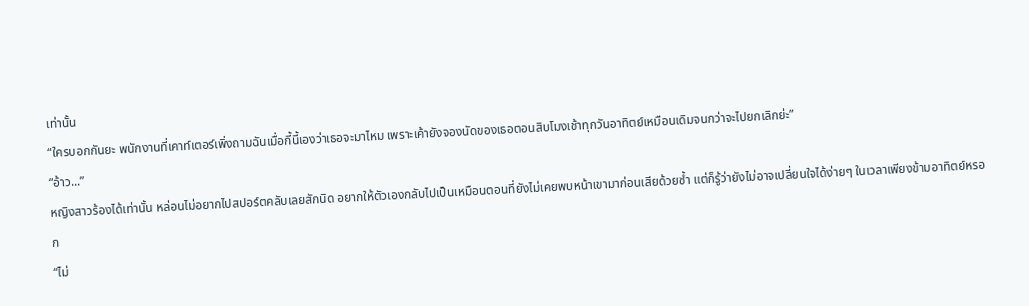เท่านั้น
“ใครบอกกันยะ พนักงานที่เคาท์เตอร์เพิ่งถามฉันเมื่อกี้นี้เองว่าเธอจะมาไหม เพราะเค้ายังจองนัดของเธอตอนสิบโมงเช้าทุกวันอาทิตย์เหมือนเดิมจนกว่าจะไปยกเลิกย่ะ”
“อ้าว...”
หญิงสาวร้องได้เท่านั้น หล่อนไม่อยากไปสปอร์ตคลับเลยสักนิด อยากให้ตัวเองกลับไปเป็นเหมือนตอนที่ยังไม่เคยพบหน้าเขามาก่อนเสียด้วยซ้ำ แต่ก็รู้ว่ายังไม่อาจเปลี่ยนใจได้ง่ายๆ ในเวลาเพียงข้ามอาทิตย์หรอก
“ไม่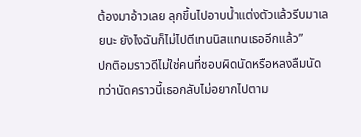ต้องมาอ้าวเลย ลุกขึ้นไปอาบน้ำแต่งตัวแล้วรีบมาเลยนะ ยังไงฉันก็ไม่ไปตีเทนนิสแทนเธออีกแล้ว”
ปกติอมราวดีไม่ใช่คนที่ชอบผิดนัดหรือหลงลืมนัด ทว่านัดคราวนี้เธอกลับไม่อยากไปตาม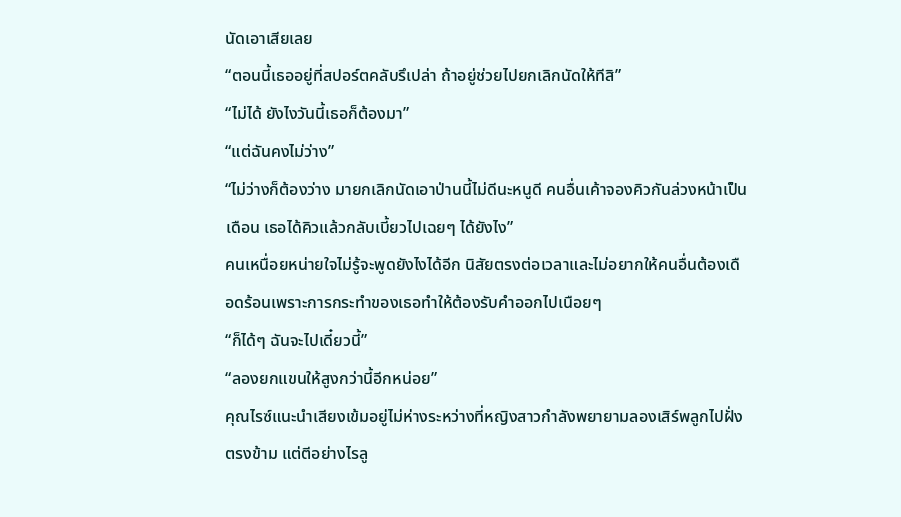นัดเอาเสียเลย
“ตอนนี้เธออยู่ที่สปอร์ตคลับรึเปล่า ถ้าอยู่ช่วยไปยกเลิกนัดให้ทีสิ”
“ไม่ได้ ยังไงวันนี้เธอก็ต้องมา”
“แต่ฉันคงไม่ว่าง”
“ไม่ว่างก็ต้องว่าง มายกเลิกนัดเอาป่านนี้ไม่ดีนะหนูดี คนอื่นเค้าจองคิวกันล่วงหน้าเป็นเดือน เธอได้คิวแล้วกลับเบี้ยวไปเฉยๆ ได้ยังไง”
คนเหนื่อยหน่ายใจไม่รู้จะพูดยังไงได้อีก นิสัยตรงต่อเวลาและไม่อยากให้คนอื่นต้องเดือดร้อนเพราะการกระทำของเธอทำให้ต้องรับคำออกไปเนือยๆ
“ก็ได้ๆ ฉันจะไปเดี๋ยวนี้”
“ลองยกแขนให้สูงกว่านี้อีกหน่อย”
คุณไรซ์แนะนำเสียงเข้มอยู่ไม่ห่างระหว่างที่หญิงสาวกำลังพยายามลองเสิร์พลูกไปฝั่งตรงข้าม แต่ตีอย่างไรลู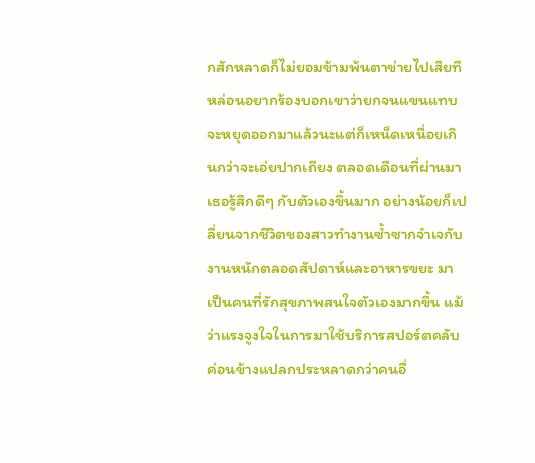กสักหลาดก็ไม่ยอมข้ามพ้นตาข่ายไปเสียที
หล่อนอยากร้องบอกเขาว่ายกจนแขนแทบจะหยุดออกมาแล้วนะแต่ก็เหน็ดเหนื่อยเกินกว่าจะเอ่ยปากเถียง ตลอดเดือนที่ผ่านมาเธอรู้สึกดีๆ กับตัวเองขึ้นมาก อย่างน้อยก็เปลี่ยนจากชีวิตของสาวทำงานซ้ำซากจำเจกับงานหนักตลอดสัปดาห์และอาหารขยะ มาเป็นคนที่รักสุขภาพสนใจตัวเองมากขึ้น แม้ว่าแรงจูงใจในการมาใช้บริการสปอร์ตคลับค่อนข้างแปลกประหลาดกว่าคนอื่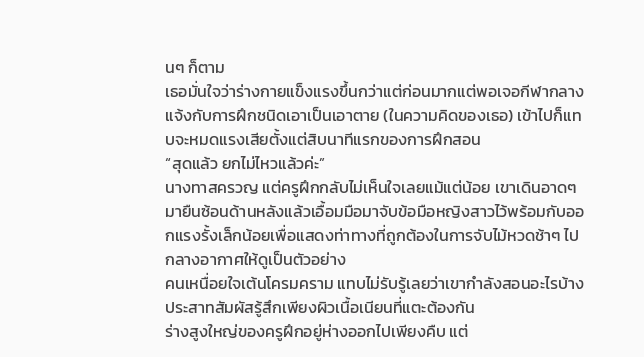นๆ ก็ตาม
เธอมั่นใจว่าร่างกายแข็งแรงขึ้นกว่าแต่ก่อนมากแต่พอเจอกีฬากลางแจ้งกับการฝึกชนิดเอาเป็นเอาตาย (ในความคิดของเธอ) เข้าไปก็แทบจะหมดแรงเสียตั้งแต่สิบนาทีแรกของการฝึกสอน
“สุดแล้ว ยกไม่ไหวแล้วค่ะ”
นางทาสครวญ แต่ครูฝึกกลับไม่เห็นใจเลยแม้แต่น้อย เขาเดินอาดๆ มายืนซ้อนด้านหลังแล้วเอื้อมมือมาจับข้อมือหญิงสาวไว้พร้อมกับออกแรงรั้งเล็กน้อยเพื่อแสดงท่าทางที่ถูกต้องในการจับไม้หวดช้าๆ ไปกลางอากาศให้ดูเป็นตัวอย่าง
คนเหนื่อยใจเต้นโครมคราม แทบไม่รับรู้เลยว่าเขากำลังสอนอะไรบ้าง ประสาทสัมผัสรู้สึกเพียงผิวเนื้อเนียนที่แตะต้องกัน
ร่างสูงใหญ่ของครูฝึกอยู่ห่างออกไปเพียงคืบ แต่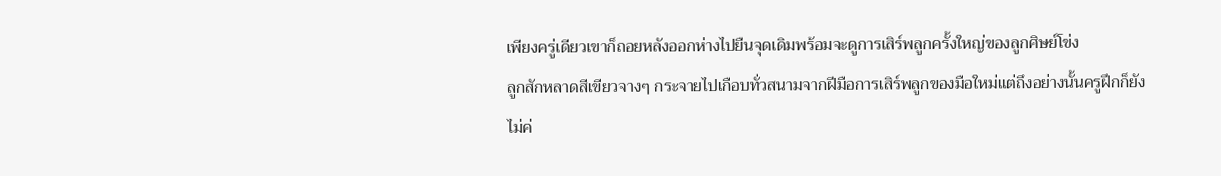เพียงครู่เดียวเขาก็ถอยหลังออกห่างไปยืนจุดเดิมพร้อมจะดูการเสิร์พลูกครั้งใหญ่ของลูกศิษย์โข่ง
ลูกสักหลาดสีเขียวจางๆ กระจายไปเกือบทั่วสนามจากฝีมือการเสิร์พลูกของมือใหม่แต่ถึงอย่างนั้นครูฝึกก็ยังไม่ค่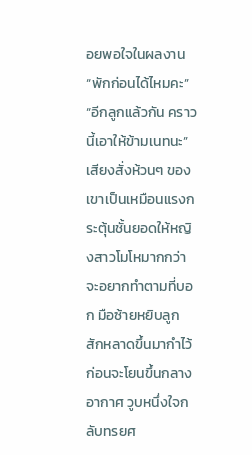อยพอใจในผลงาน
“พักก่อนได้ไหมคะ”
“อีกลูกแล้วกัน คราวนี้เอาให้ข้ามเนทนะ”
เสียงสั่งห้วนๆ ของเขาเป็นเหมือนแรงกระตุ้นชั้นยอดให้หญิงสาวโมโหมากกว่าจะอยากทำตามที่บอก มือซ้ายหยิบลูก
สักหลาดขึ้นมากำไว้ก่อนจะโยนขึ้นกลางอากาศ วูบหนึ่งใจกลับทรยศ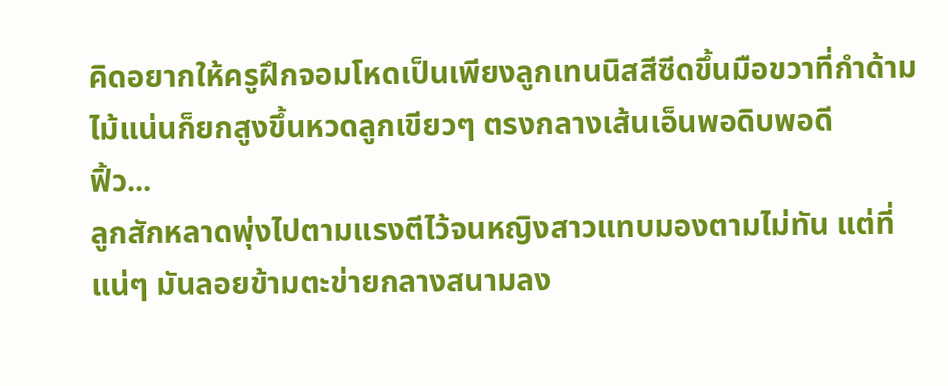คิดอยากให้ครูฝึกจอมโหดเป็นเพียงลูกเทนนิสสีซีดขึ้นมือขวาที่กำด้ามไม้แน่นก็ยกสูงขึ้นหวดลูกเขียวๆ ตรงกลางเส้นเอ็นพอดิบพอดี
ฟิ้ว...
ลูกสักหลาดพุ่งไปตามแรงตีไว้จนหญิงสาวแทบมองตามไม่ทัน แต่ที่แน่ๆ มันลอยข้ามตะข่ายกลางสนามลง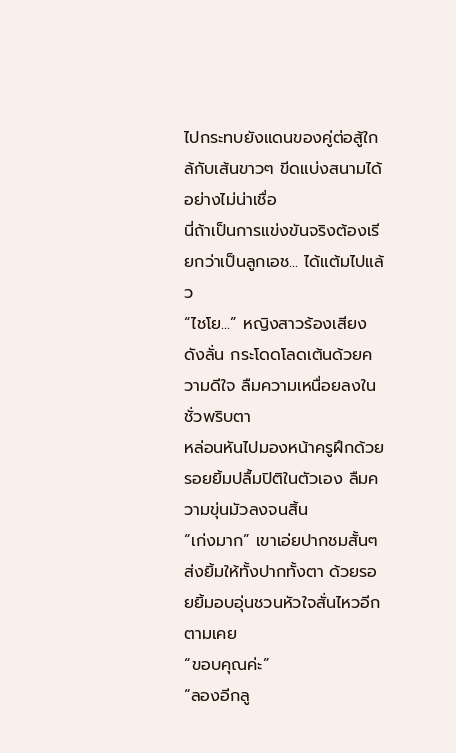ไปกระทบยังแดนของคู่ต่อสู้ใกล้กับเส้นขาวๆ ขีดแบ่งสนามได้อย่างไม่น่าเชื่อ
นี่ถ้าเป็นการแข่งขันจริงต้องเรียกว่าเป็นลูกเอช... ได้แต้มไปแล้ว
“ไชโย...” หญิงสาวร้องเสียงดังลั่น กระโดดโลดเต้นด้วยความดีใจ ลืมความเหนื่อยลงในชั่วพริบตา
หล่อนหันไปมองหน้าครูฝึกด้วยรอยยิ้มปลื้มปิติในตัวเอง ลืมความขุ่นมัวลงจนสิ้น
“เก่งมาก” เขาเอ่ยปากชมสั้นๆ ส่งยิ้มให้ทั้งปากทั้งตา ด้วยรอยยิ้มอบอุ่นชวนหัวใจสั่นไหวอีกตามเคย
“ขอบคุณค่ะ”
“ลองอีกลู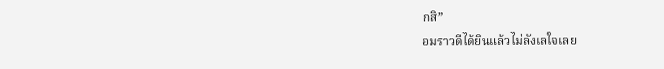กสิ”
อมราวดีได้ยินแล้วไม่ลังเลใจเลย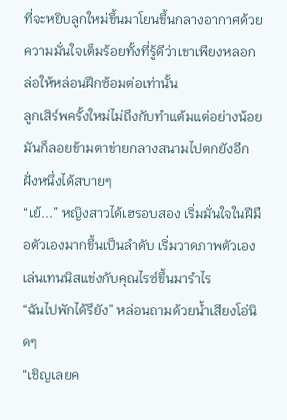ที่จะหยิบลูกใหม่ขึ้นมาโยนขึ้นกลางอากาศด้วยความมั่นใจเต็มร้อยทั้งที่รู้ดีว่าเขาเพียงหลอกล่อให้หล่อนฝึกซ้อมต่อเท่านั้น
ลูกเสิร์พครั้งใหม่ไม่ถึงกับทำแต้มแต่อย่างน้อยมันก็ลอยข้ามตาข่ายกลางสนามไปตกยังอีกฝั่งหนึ่งได้สบายๆ
“เย้...” หญิงสาวได้เฮรอบสอง เริ่มมั่นใจในฝีมือตัวเองมากขึ้นเป็นลำดับ เริ่มวาดภาพตัวเองเล่นเทนนิสแข่งกับคุณไรซ์ขึ้นมารำไร
“ฉันไปพักได้รึยัง” หล่อนถามด้วยน้ำเสียงโอ่นิดๆ
“เชิญเลยค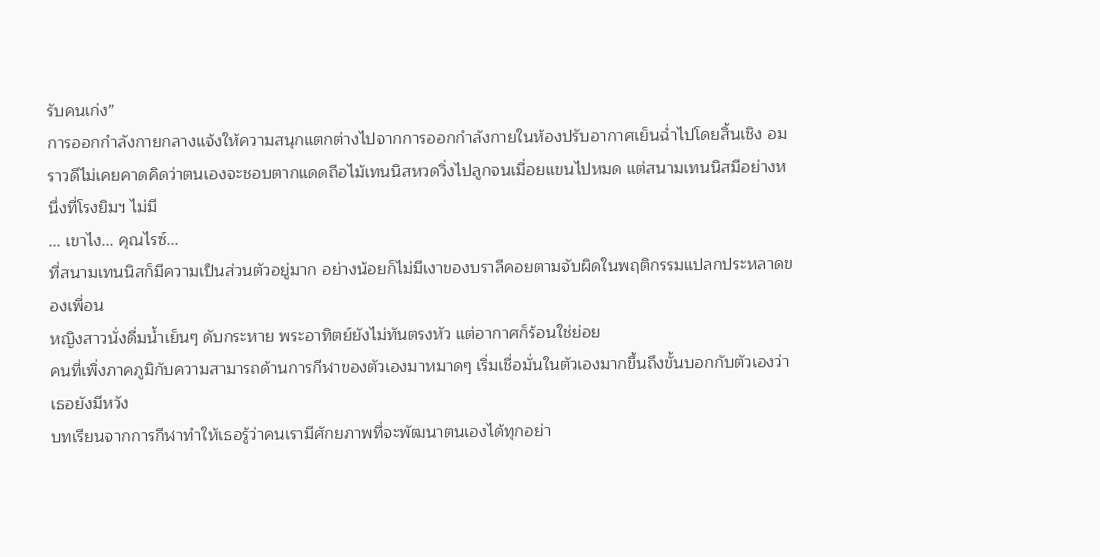รับคนเก่ง”
การออกกำลังกายกลางแจ้งให้ความสนุกแตกต่างไปจากการออกกำลังกายในห้องปรับอากาศเย็นฉ่ำไปโดยสิ้นเชิง อมราวดีไม่เคยคาดคิดว่าตนเองจะชอบตากแดดถือไม้เทนนิสหวดวิ่งไปลูกจนเมื่อยแขนไปหมด แต่สนามเทนนิสมีอย่างหนึ่งที่โรงยิมฯ ไม่มี
... เขาไง... คุณไรซ์...
ที่สนามเทนนิสก็มีความเป็นส่วนตัวอยู่มาก อย่างน้อยก็ไม่มีเงาของบราลีคอยตามจับผิดในพฤติกรรมแปลกประหลาดของเพื่อน
หญิงสาวนั่งดื่มน้ำเย็นๆ ดับกระหาย พระอาทิตย์ยังไม่ทันตรงหัว แต่อากาศก็ร้อนใช่ย่อย
คนที่เพิ่งภาคภูมิกับความสามารถด้านการกีฬาของตัวเองมาหมาดๆ เริ่มเชื่อมั่นในตัวเองมากขึ้นถึงขั้นบอกกับตัวเองว่าเธอยังมีหวัง
บทเรียนจากการกีฬาทำให้เธอรู้ว่าคนเรามีศักยภาพที่จะพัฒนาตนเองได้ทุกอย่า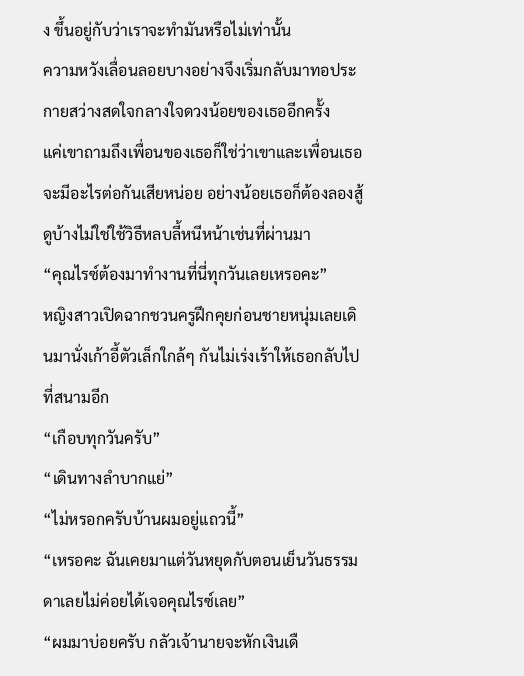ง ขึ้นอยู่กับว่าเราจะทำมันหรือไม่เท่านั้น
ความหวังเลื่อนลอยบางอย่างจึงเริ่มกลับมาทอประกายสว่างสดใจกลางใจดวงน้อยของเธออีกครั้ง
แค่เขาถามถึงเพื่อนของเธอก็ใช่ว่าเขาและเพื่อนเธอจะมีอะไรต่อกันเสียหน่อย อย่างน้อยเธอก็ต้องลองสู้ดูบ้างไม่ใช่ใช้วิธีหลบลี้หนีหน้าเช่นที่ผ่านมา
“คุณไรซ์ต้องมาทำงานที่นี่ทุกวันเลยเหรอคะ”
หญิงสาวเปิดฉากชวนครูฝึกคุยก่อนชายหนุ่มเลยเดินมานั่งเก้าอี้ตัวเล็กใกล้ๆ กันไม่เร่งเร้าให้เธอกลับไปที่สนามอีก
“เกือบทุกวันครับ”
“เดินทางลำบากแย่”
“ไม่หรอกครับบ้านผมอยู่แถวนี้”
“เหรอคะ ฉันเคยมาแต่วันหยุดกับตอนเย็นวันธรรมดาเลยไม่ค่อยได้เจอคุณไรซ์เลย”
“ผมมาบ่อยครับ กลัวเจ้านายจะหักเงินเดื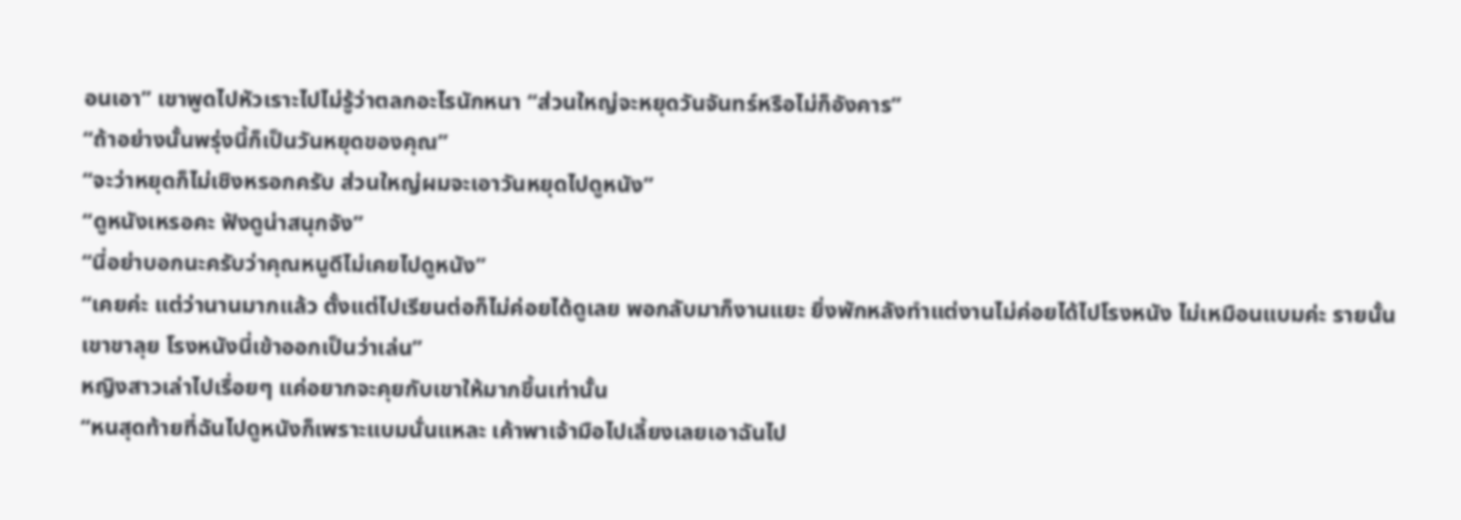อนเอา” เขาพูดไปหัวเราะไปไม่รู้ว่าตลกอะไรนักหนา “ส่วนใหญ่จะหยุดวันจันทร์หรือไม่ก็อังคาร”
“ถ้าอย่างนั้นพรุ่งนี้ก็เป็นวันหยุดของคุณ”
“จะว่าหยุดก็ไม่เชิงหรอกครับ ส่วนใหญ่ผมจะเอาวันหยุดไปดูหนัง”
“ดูหนังเหรอคะ ฟังดูน่าสนุกจัง”
“นี่อย่าบอกนะครับว่าคุณหนูดีไม่เคยไปดูหนัง”
“เคยค่ะ แต่ว่านานมากแล้ว ตั้งแต่ไปเรียนต่อก็ไม่ค่อยได้ดูเลย พอกลับมาก็งานแยะ ยิ่งพักหลังทำแต่งานไม่ค่อยได้ไปโรงหนัง ไม่เหมือนแบมค่ะ รายนั้นเขาขาลุย โรงหนังนี่เข้าออกเป็นว่าเล่น”
หญิงสาวเล่าไปเรื่อยๆ แค่อยากจะคุยกับเขาให้มากขึ้นเท่านั้น
“หนสุดท้ายที่ฉันไปดูหนังก็เพราะแบมนั่นแหละ เค้าพาเจ้ามือไปเลี้ยงเลยเอาฉันไป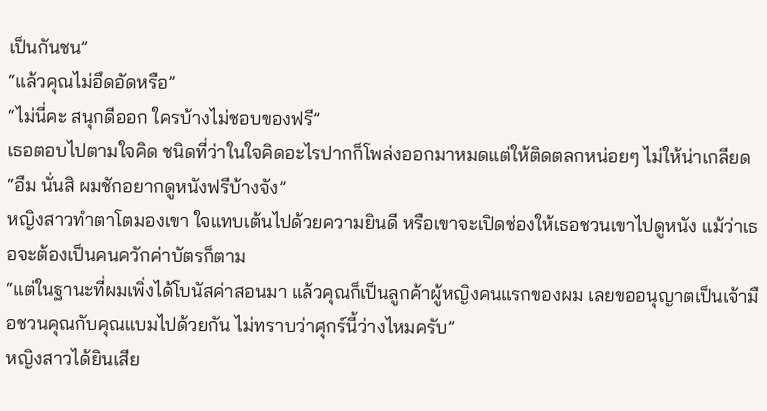เป็นกันชน”
“แล้วคุณไม่อึดอัดหรือ”
“ไม่นี่คะ สนุกดีออก ใครบ้างไม่ชอบของฟรี”
เธอตอบไปตามใจคิด ชนิดที่ว่าในใจคิดอะไรปากก็โพล่งออกมาหมดแต่ให้ติดตลกหน่อยๆ ไม่ให้น่าเกลียด
“อืม นั่นสิ ผมชักอยากดูหนังฟรีบ้างจัง”
หญิงสาวทำตาโตมองเขา ใจแทบเต้นไปด้วยความยินดี หรือเขาจะเปิดช่องให้เธอชวนเขาไปดูหนัง แม้ว่าเธอจะต้องเป็นคนควักค่าบัตรก็ตาม
“แต่ในฐานะที่ผมเพิ่งได้โบนัสค่าสอนมา แล้วคุณก็เป็นลูกค้าผู้หญิงคนแรกของผม เลยขออนุญาตเป็นเจ้ามือชวนคุณกับคุณแบมไปด้วยกัน ไม่ทราบว่าศุกร์นี้ว่างไหมครับ”
หญิงสาวได้ยินเสีย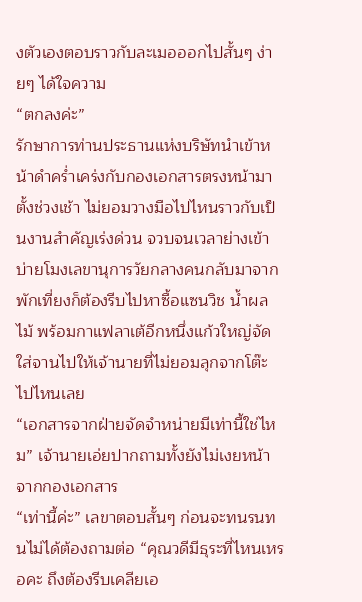งตัวเองตอบราวกับละเมอออกไปสั้นๆ ง่ายๆ ได้ใจความ
“ตกลงค่ะ”
รักษาการท่านประธานแห่งบริษัทนำเข้าหน้าดำคร่ำเคร่งกับกองเอกสารตรงหน้ามาตั้งช่วงเช้า ไม่ยอมวางมือไปไหนราวกับเป็นงานสำคัญเร่งด่วน จวบจนเวลาย่างเข้าบ่ายโมงเลขานุการวัยกลางคนกลับมาจากพักเที่ยงก็ต้องรีบไปหาซื้อแซนวิช น้ำผลไม้ พร้อมกาแฟลาเต้อีกหนึ่งแก้วใหญ่จัดใส่จานไปให้เจ้านายที่ไม่ยอมลุกจากโต๊ะไปไหนเลย
“เอกสารจากฝ่ายจัดจำหน่ายมีเท่านี้ใช่ไหม” เจ้านายเอ่ยปากถามทั้งยังไม่เงยหน้าจากกองเอกสาร
“เท่านี้ค่ะ” เลขาตอบสั้นๆ ก่อนจะทนรนทนไม่ได้ต้องถามต่อ “คุณวดีมีธุระที่ไหนเหรอคะ ถึงต้องรีบเคลียเอ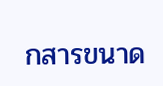กสารขนาด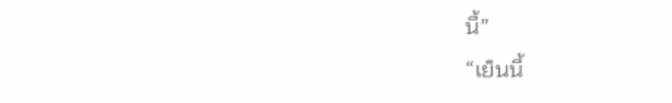นี้”
“เย็นนี้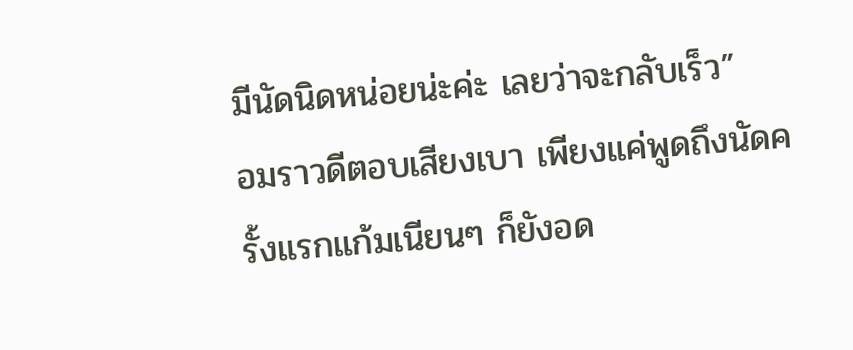มีนัดนิดหน่อยน่ะค่ะ เลยว่าจะกลับเร็ว”
อมราวดีตอบเสียงเบา เพียงแค่พูดถึงนัดครั้งแรกแก้มเนียนๆ ก็ยังอด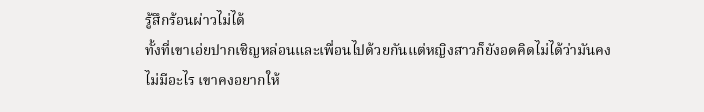รู้สึกร้อนผ่าวไม่ได้
ทั้งที่เขาเอ่ยปากเชิญหล่อนและเพื่อนไปด้วยกันแต่หญิงสาวก็ยังอดคิดไม่ได้ว่ามันคงไม่มีอะไร เขาคงอยากให้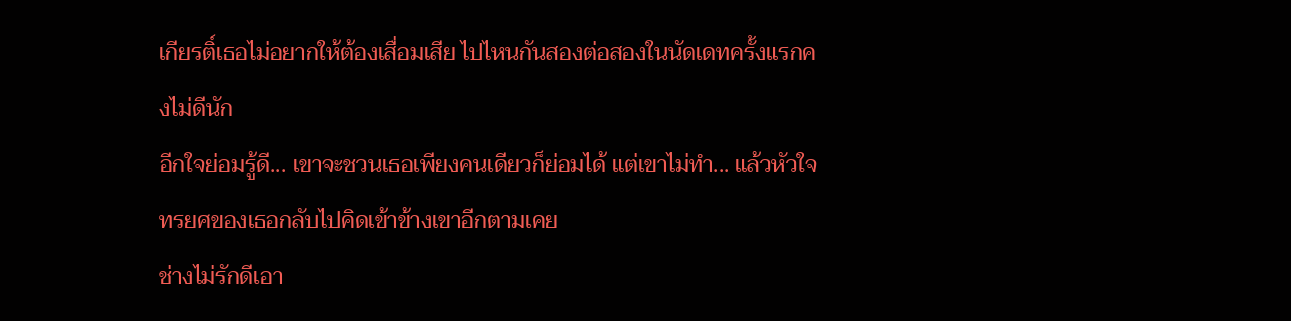เกียรติ์เธอไม่อยากให้ต้องเสื่อมเสีย ไปไหนกันสองต่อสองในนัดเดทครั้งแรกคงไม่ดีนัก
อีกใจย่อมรู้ดี... เขาจะชวนเธอเพียงคนเดียวก็ย่อมได้ แต่เขาไม่ทำ... แล้วหัวใจทรยศของเธอกลับไปคิดเข้าข้างเขาอีกตามเคย
ช่างไม่รักดีเอา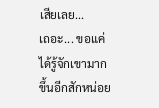เสียเลย...
เถอะ... ขอแค่ได้รู้จักเขามากขึ้นอีกสักหน่อย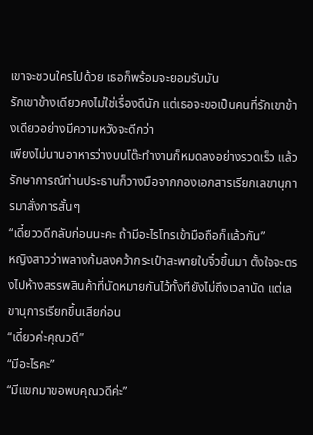เขาจะชวนใครไปด้วย เธอก็พร้อมจะยอมรับมัน
รักเขาข้างเดียวคงไม่ใช่เรื่องดีนัก แต่เธอจะขอเป็นคนที่รักเขาข้างเดียวอย่างมีความหวังจะดีกว่า
เพียงไม่นานอาหารว่างบนโต๊ะทำงานก็หมดลงอย่างรวดเร็ว แล้วรักษาการณ์ท่านประธานก็วางมือจากกองเอกสารเรียกเลขานุการมาสั่งการสั้นๆ
“เดี๋ยววดีกลับก่อนนะคะ ถ้ามีอะไรโทรเข้ามือถือก็แล้วกัน”
หญิงสาวว่าพลางก้มลงคว้ากระเป๋าสะพายใบจิ๋วขึ้นมา ตั้งใจจะตรงไปห้างสรรพสินค้าที่นัดหมายกันไว้ทั้งทียังไม่ถึงเวลานัด แต่เลขานุการเรียกขึ้นเสียก่อน
“เดี๋ยวค่ะคุณวดี”
“มีอะไรคะ”
“มีแขกมาขอพบคุณวดีค่ะ”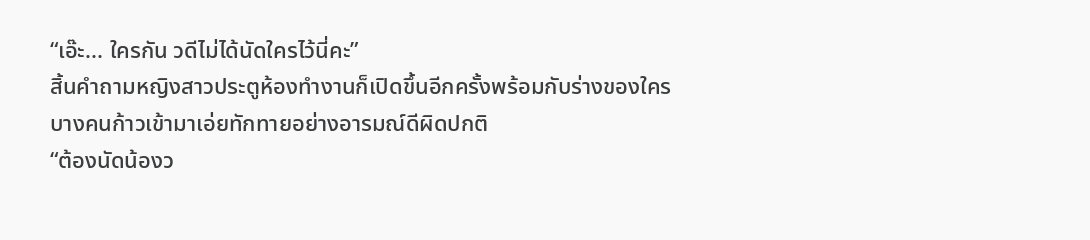“เอ๊ะ... ใครกัน วดีไม่ได้นัดใครไว้นี่คะ”
สิ้นคำถามหญิงสาวประตูห้องทำงานก็เปิดขึ้นอีกครั้งพร้อมกับร่างของใครบางคนก้าวเข้ามาเอ่ยทักทายอย่างอารมณ์ดีผิดปกติ
“ต้องนัดน้องว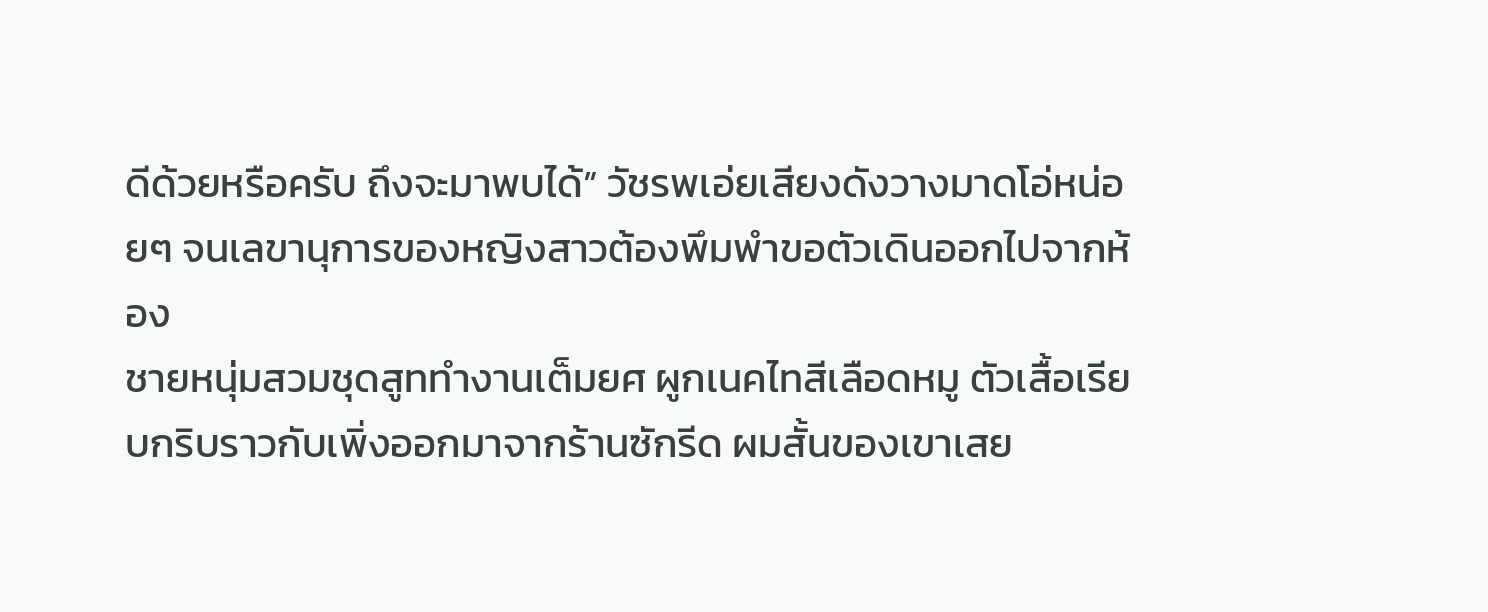ดีด้วยหรือครับ ถึงจะมาพบได้” วัชรพเอ่ยเสียงดังวางมาดโอ่หน่อยๆ จนเลขานุการของหญิงสาวต้องพึมพำขอตัวเดินออกไปจากห้อง
ชายหนุ่มสวมชุดสูททำงานเต็มยศ ผูกเนคไทสีเลือดหมู ตัวเสื้อเรียบกริบราวกับเพิ่งออกมาจากร้านซักรีด ผมสั้นของเขาเสย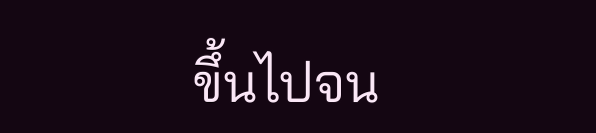ขึ้นไปจน